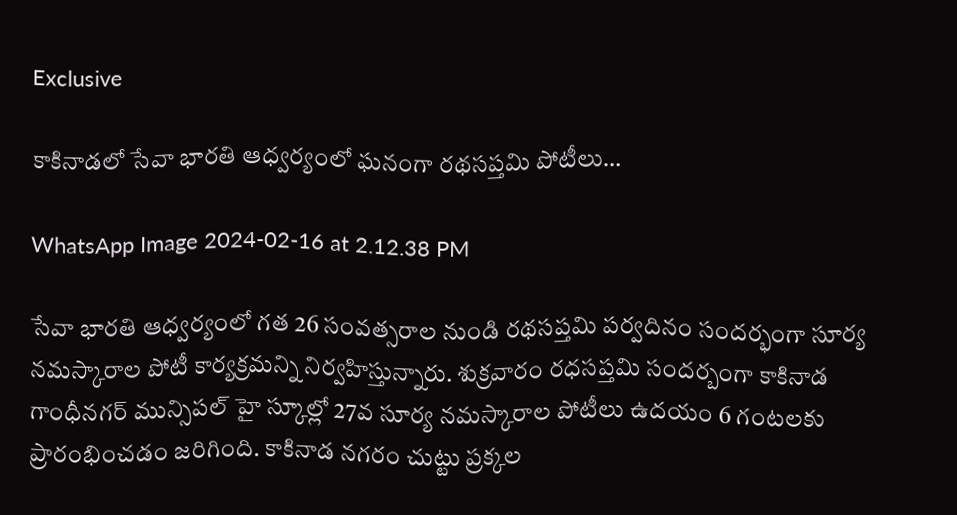Exclusive

కాకినాడలో సేవా భారతి ఆధ్వర్యంలో ఘనంగా రథసప్తమి పోటీలు…

WhatsApp Image 2024-02-16 at 2.12.38 PM

సేవా భారతి ఆధ్వర్యంలో గత 26 సంవత్సరాల నుండి రథసప్తమి పర్వదినం సందర్భంగా సూర్య నమస్కారాల పోటీ కార్యక్రమన్ని నిర్వహిస్తున్నారు. శుక్రవారం రధసప్తమి సందర్బంగా కాకినాడ గాంధీనగర్ మున్సిపల్ హై స్కూల్లో 27వ సూర్య నమస్కారాల పోటీలు ఉదయం 6 గంటలకు ప్రారంభించడం జరిగింది. కాకినాడ నగరం చుట్టు ప్రక్కల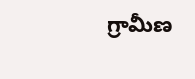గ్రామీణ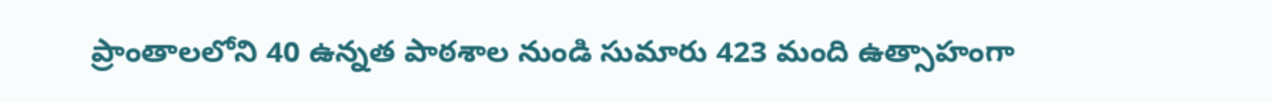ప్రాంతాలలోని 40 ఉన్నత పాఠశాల నుండి సుమారు 423 మంది ఉత్సాహంగా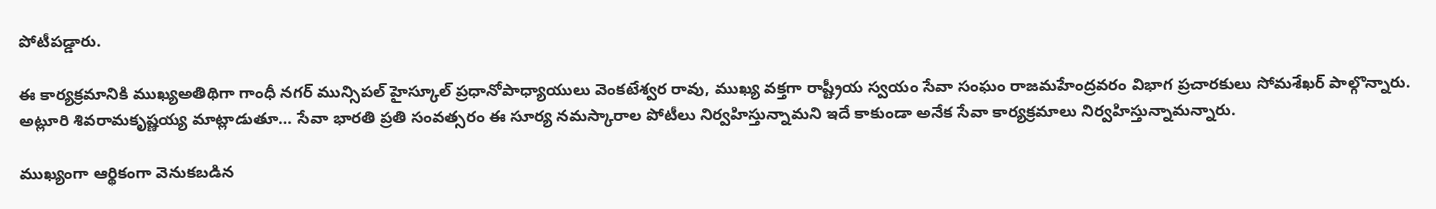పోటీపడ్డారు.

ఈ కార్యక్రమానికి ముఖ్యఅతిథిగా గాంధీ నగర్ మున్సిపల్ హైస్కూల్ ప్రధానోపాధ్యాయులు వెంకటేశ్వర రావు, ముఖ్య వక్తగా రాష్ట్రీయ స్వయం సేవా సంఘం రాజమహేంద్రవరం విభాగ ప్రచారకులు సోమశేఖర్ పాల్గొన్నారు. అట్లూరి శివరామకృష్ణయ్య మాట్లాడుతూ… సేవా భారతి ప్రతి సంవత్సరం ఈ సూర్య నమస్కారాల పోటీలు నిర్వహిస్తున్నామని ఇదే కాకుండా అనేక సేవా కార్యక్రమాలు నిర్వహిస్తున్నామన్నారు.

ముఖ్యంగా ఆర్థికంగా వెనుకబడిన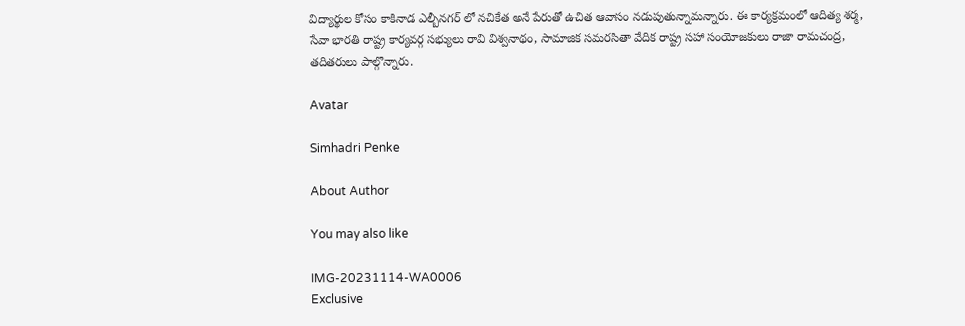విద్యార్థుల కోసం కాకినాడ ఎల్బీనగర్ లో నచికేత అనే పేరుతో ఉచిత ఆవాసం నడుపుతున్నామన్నారు. ఈ కార్యక్రమంలో ఆదిత్య శర్మ, సేవా భారతి రాష్ట్ర కార్యవర్గ సభ్యులు రావి విశ్వనాథం, సామాజిక సమరసితా వేదిక రాష్ట్ర సహా సంయోజకులు రాజా రామచంద్ర, తదితరులు పాల్గొన్నారు.

Avatar

Simhadri Penke

About Author

You may also like

IMG-20231114-WA0006
Exclusive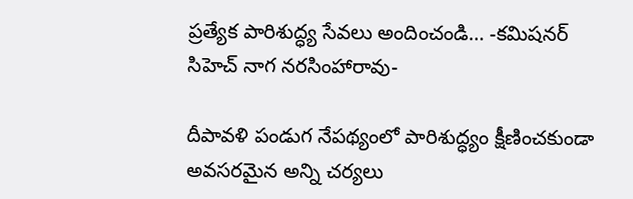ప్రత్యేక పారిశుద్ధ్య సేవలు అందించండి… -కమిషనర్ సిహెచ్ నాగ నరసింహారావు-

దీపావళి పండుగ నేపథ్యంలో పారిశుద్ధ్యం క్షీణించకుండా అవసరమైన అన్ని చర్యలు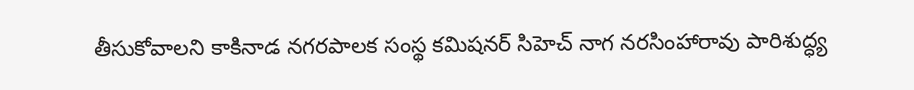తీసుకోవాలని కాకినాడ నగరపాలక సంస్థ కమిషనర్ సిహెచ్ నాగ నరసింహారావు పారిశుద్ధ్య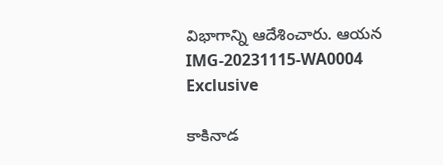విభాగాన్ని ఆదేశించారు. ఆయన
IMG-20231115-WA0004
Exclusive

కాకినాడ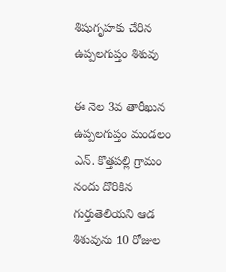శిషుగృహకు చేరిన ఉప్పలగుప్తం శిశువు

ఈ నెల 3వ తారీఖున ఉప్పలగుప్తం మండలం ఎన్. కొత్తపల్లి గ్రామం నందు దొరికిన గుర్తుతెలియని ఆడ శిశువును 10 రోజుల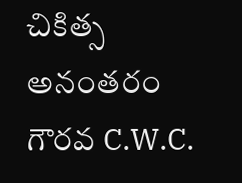చికిత్స అనంతరం గౌరవ C.W.C.